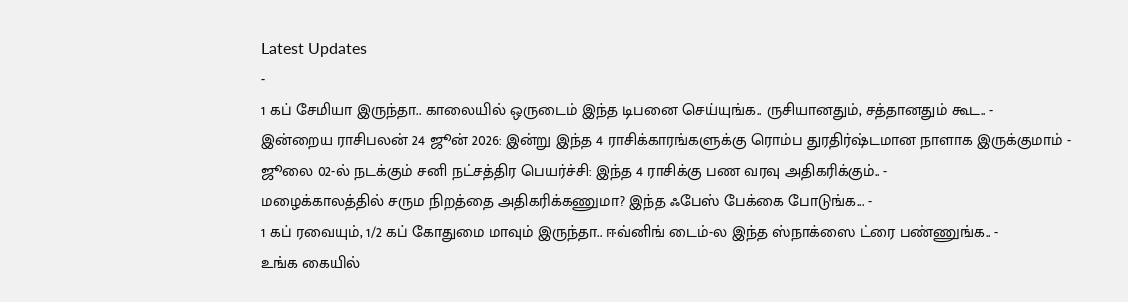Latest Updates
-
1 கப் சேமியா இருந்தா.. காலையில் ஒருடைம் இந்த டிபனை செய்யுங்க.. ருசியானதும், சத்தானதும் கூட.. -
இன்றைய ராசிபலன் 24 ஜூன் 2026: இன்று இந்த 4 ராசிக்காரங்களுக்கு ரொம்ப துரதிர்ஷ்டமான நாளாக இருக்குமாம் -
ஜூலை 02-ல் நடக்கும் சனி நட்சத்திர பெயர்ச்சி: இந்த 4 ராசிக்கு பண வரவு அதிகரிக்கும்.. -
மழைக்காலத்தில் சரும நிறத்தை அதிகரிக்கணுமா? இந்த ஃபேஸ் பேக்கை போடுங்க... -
1 கப் ரவையும், 1/2 கப் கோதுமை மாவும் இருந்தா.. ஈவ்னிங் டைம்-ல இந்த ஸ்நாக்ஸை ட்ரை பண்ணுங்க.. -
உங்க கையில்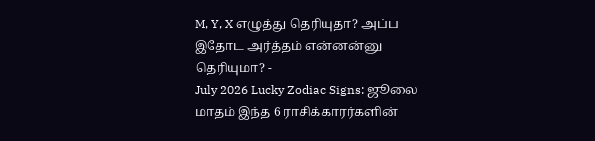M, Y, X எழுத்து தெரியுதா? அப்ப இதோட அர்த்தம் என்னன்னு தெரியுமா? -
July 2026 Lucky Zodiac Signs: ஜூலை மாதம் இந்த 6 ராசிக்காரர்களின்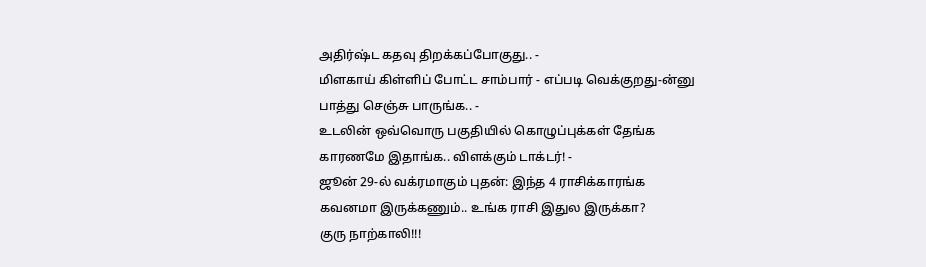அதிர்ஷ்ட கதவு திறக்கப்போகுது.. -
மிளகாய் கிள்ளிப் போட்ட சாம்பார் - எப்படி வெக்குறது-ன்னு பாத்து செஞ்சு பாருங்க.. -
உடலின் ஒவ்வொரு பகுதியில் கொழுப்புக்கள் தேங்க காரணமே இதாங்க.. விளக்கும் டாக்டர்! -
ஜூன் 29-ல் வக்ரமாகும் புதன்: இந்த 4 ராசிக்காரங்க கவனமா இருக்கணும்.. உங்க ராசி இதுல இருக்கா?
குரு நாற்காலி!!!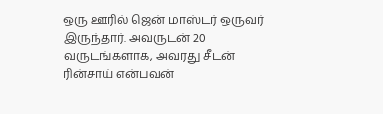ஒரு ஊரில் ஜென் மாஸ்டர் ஒருவர் இருந்தார். அவருடன் 20 வருடங்களாக, அவரது சீடன் ரின்சாய் என்பவன்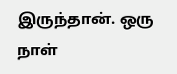இருந்தான். ஒரு நாள்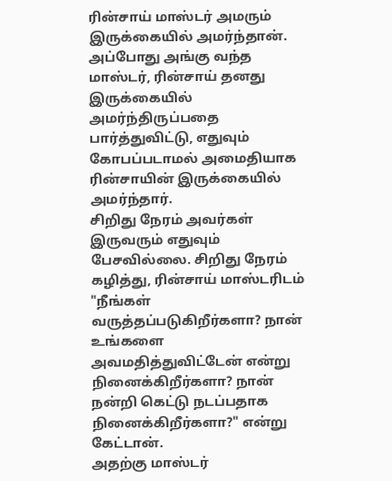ரின்சாய் மாஸ்டர் அமரும் இருக்கையில் அமர்ந்தான். அப்போது அங்கு வந்த மாஸ்டர், ரின்சாய் தனது இருக்கையில் அமர்ந்திருப்பதை பார்த்துவிட்டு, எதுவும் கோபப்படாமல் அமைதியாக ரின்சாயின் இருக்கையில் அமர்ந்தார்.
சிறிது நேரம் அவர்கள் இருவரும் எதுவும் பேசவில்லை. சிறிது நேரம் கழித்து, ரின்சாய் மாஸ்டரிடம் "நீங்கள் வருத்தப்படுகிறீர்களா? நான் உங்களை அவமதித்துவிட்டேன் என்று நினைக்கிறீர்களா? நான் நன்றி கெட்டு நடப்பதாக நினைக்கிறீர்களா?" என்று கேட்டான்.
அதற்கு மாஸ்டர்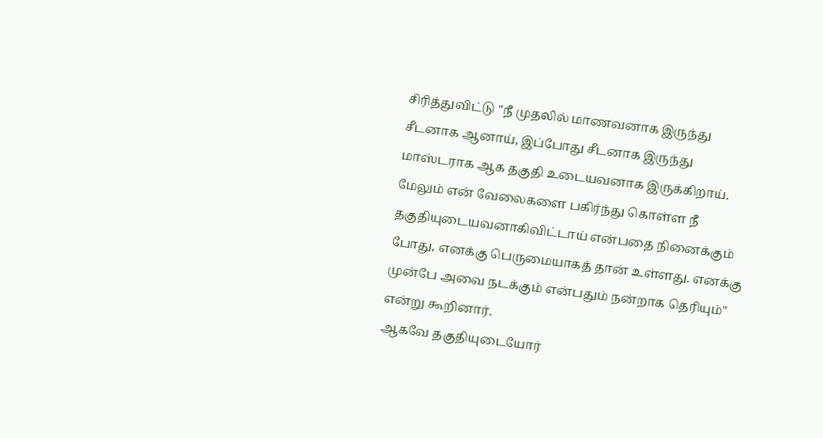சிரித்துவிட்டு "நீ முதலில் மாணவனாக இருந்து சீடனாக ஆனாய், இப்போது சீடனாக இருந்து மாஸ்டராக ஆக தகுதி உடையவனாக இருக்கிறாய். மேலும் என் வேலைகளை பகிர்ந்து கொள்ள நீ தகுதியுடையவனாகிவிட்டாய் என்பதை நினைக்கும் போது, எனக்கு பெருமையாகத் தான் உள்ளது. எனக்கு முன்பே அவை நடக்கும் என்பதும் நன்றாக தெரியும்" என்று கூறினார்.
ஆகவே தகுதியுடையோர்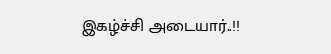இகழ்ச்சி அடையார்..!!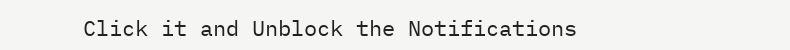Click it and Unblock the Notifications